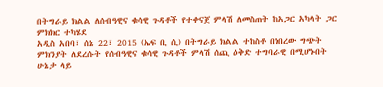በትግራይ ክልል ለሰብዓዊና ቁሳዊ ጉዳቶች የተቀናጀ ምላሽ ለመስጠት ከአጋር አካላት ጋር ምክክር ተካሄደ
አዲስ አበባ፣ ሰኔ 22፣ 2015 (ኤፍ ቢ ሲ) በትግራይ ክልል ተከስቶ በነበረው ግጭት ምክንያት ለደረሱት የሰብዓዊና ቁሳዊ ጉዳቶች ምላሽ ሰጪ ዕቅድ ተግባራዊ በሚሆኑበት ሁኔታ ላይ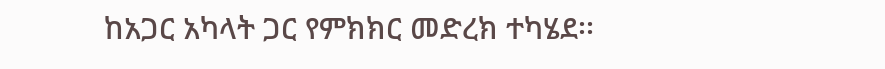ከአጋር አካላት ጋር የምክክር መድረክ ተካሄደ፡፡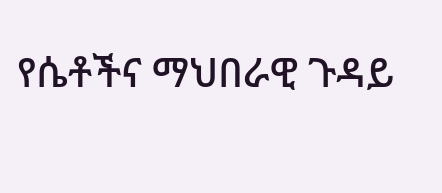የሴቶችና ማህበራዊ ጉዳይ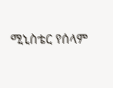ሚኒስቴር የሰላም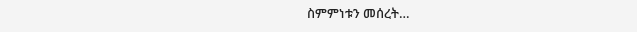ስምምነቱን መሰረት…